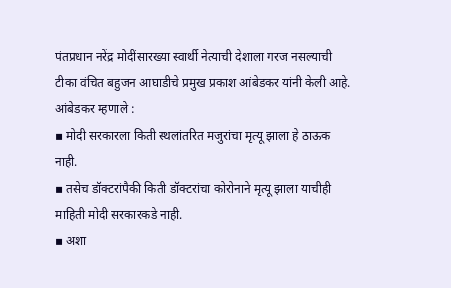पंतप्रधान नरेंद्र मोदींसारख्या स्वार्थी नेत्याची देशाला गरज नसल्याची टीका वंचित बहुजन आघाडीचे प्रमुख प्रकाश आंबेडकर यांनी केली आहे.
आंबेडकर म्हणाले :
▪ मोदी सरकारला किती स्थलांतरित मजुरांचा मृत्यू झाला हे ठाऊक नाही.
▪ तसेच डॉक्टरांपैकी किती डॉक्टरांचा कोरोनाने मृत्यू झाला याचीही माहिती मोदी सरकारकडे नाही.
▪ अशा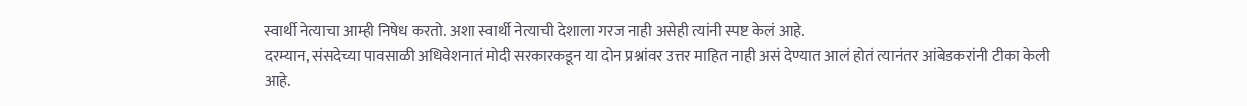स्वार्थी नेत्याचा आम्ही निषेध करतो. अशा स्वार्थी नेत्याची देशाला गरज नाही असेही त्यांनी स्पष्ट केलं आहे.
दरम्यान, संसदेच्या पावसाळी अधिवेशनातं मोदी सरकारकडून या दोन प्रश्नांवर उत्तर माहित नाही असं देण्यात आलं होतं त्यानंतर आंबेडकरांनी टीका केली आहे.